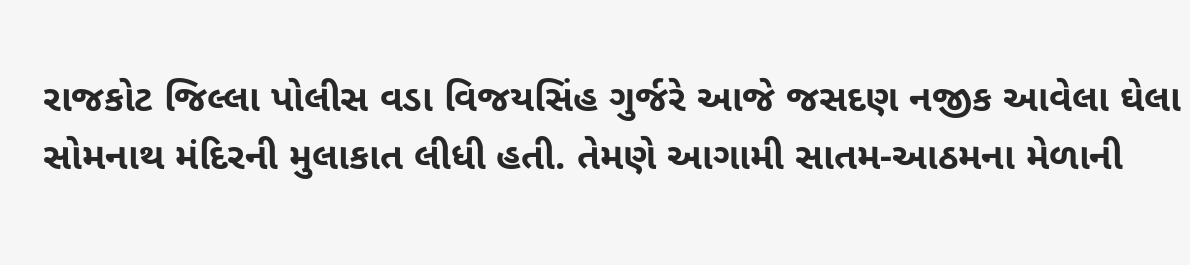રાજકોટ જિલ્લા પોલીસ વડા વિજયસિંહ ગુર્જરે આજે જસદણ નજીક આવેલા ઘેલા સોમનાથ મંદિરની મુલાકાત લીધી હતી. તેમણે આગામી સાતમ-આઠમના મેળાની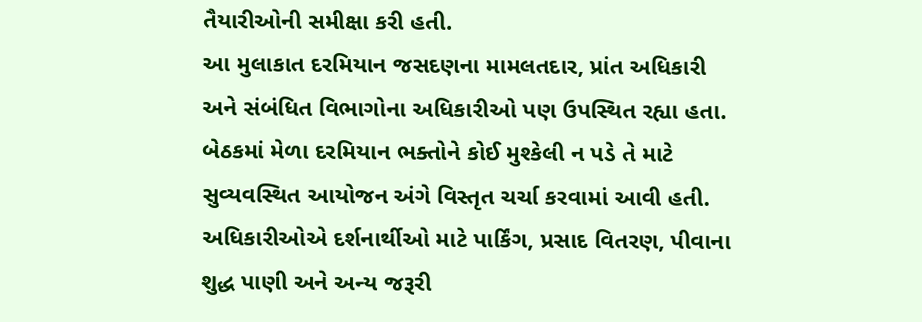તૈયારીઓની સમીક્ષા કરી હતી.
આ મુલાકાત દરમિયાન જસદણના મામલતદાર, પ્રાંત અધિકારી અને સંબંધિત વિભાગોના અધિકારીઓ પણ ઉપસ્થિત રહ્યા હતા. બેઠકમાં મેળા દરમિયાન ભક્તોને કોઈ મુશ્કેલી ન પડે તે માટે સુવ્યવસ્થિત આયોજન અંગે વિસ્તૃત ચર્ચા કરવામાં આવી હતી.
અધિકારીઓએ દર્શનાર્થીઓ માટે પાર્કિંગ, પ્રસાદ વિતરણ, પીવાના શુદ્ધ પાણી અને અન્ય જરૂરી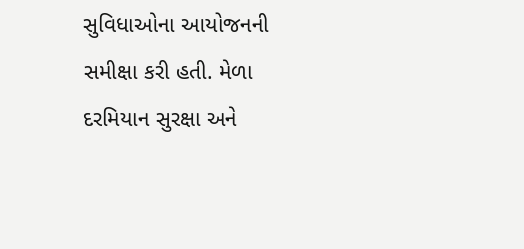સુવિધાઓના આયોજનની સમીક્ષા કરી હતી. મેળા દરમિયાન સુરક્ષા અને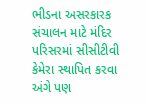ભીડના અસરકારક સંચાલન માટે મંદિર પરિસરમાં સીસીટીવી કેમેરા સ્થાપિત કરવા અંગે પણ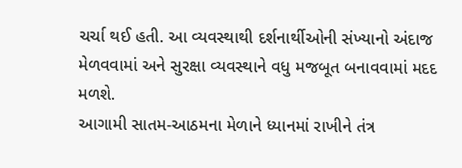ચર્ચા થઈ હતી. આ વ્યવસ્થાથી દર્શનાર્થીઓની સંખ્યાનો અંદાજ મેળવવામાં અને સુરક્ષા વ્યવસ્થાને વધુ મજબૂત બનાવવામાં મદદ મળશે.
આગામી સાતમ-આઠમના મેળાને ધ્યાનમાં રાખીને તંત્ર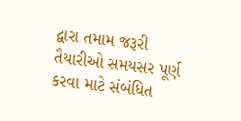દ્વારા તમામ જરૂરી તૈયારીઓ સમયસર પૂર્ણ કરવા માટે સંબંધિત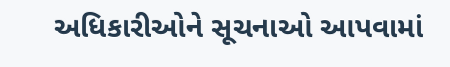અધિકારીઓને સૂચનાઓ આપવામાં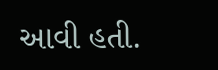આવી હતી.